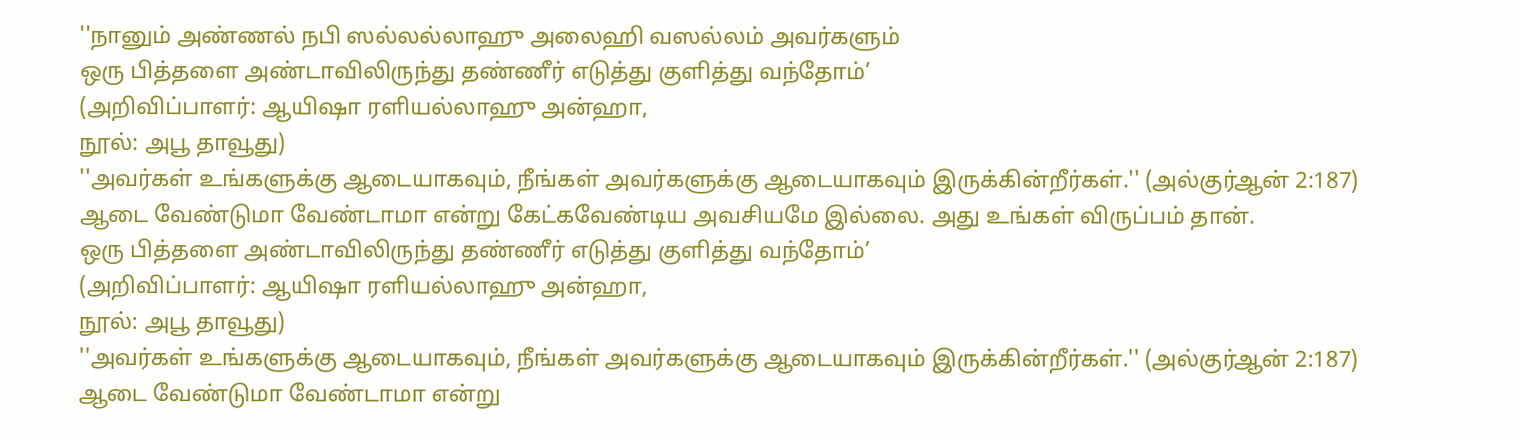''நானும் அண்ணல் நபி ஸல்லல்லாஹு அலைஹி வஸல்லம் அவர்களும்
ஒரு பித்தளை அண்டாவிலிருந்து தண்ணீர் எடுத்து குளித்து வந்தோம்’
(அறிவிப்பாளர்: ஆயிஷா ரளியல்லாஹு அன்ஹா,
நூல்: அபூ தாவூது)
''அவர்கள் உங்களுக்கு ஆடையாகவும், நீங்கள் அவர்களுக்கு ஆடையாகவும் இருக்கின்றீர்கள்.'' (அல்குர்ஆன் 2:187)
ஆடை வேண்டுமா வேண்டாமா என்று கேட்கவேண்டிய அவசியமே இல்லை. அது உங்கள் விருப்பம் தான்.
ஒரு பித்தளை அண்டாவிலிருந்து தண்ணீர் எடுத்து குளித்து வந்தோம்’
(அறிவிப்பாளர்: ஆயிஷா ரளியல்லாஹு அன்ஹா,
நூல்: அபூ தாவூது)
''அவர்கள் உங்களுக்கு ஆடையாகவும், நீங்கள் அவர்களுக்கு ஆடையாகவும் இருக்கின்றீர்கள்.'' (அல்குர்ஆன் 2:187)
ஆடை வேண்டுமா வேண்டாமா என்று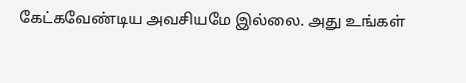கேட்கவேண்டிய அவசியமே இல்லை. அது உங்கள்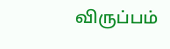விருப்பம்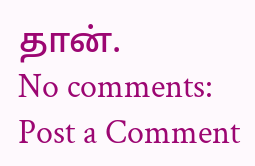தான்.
No comments:
Post a Comment